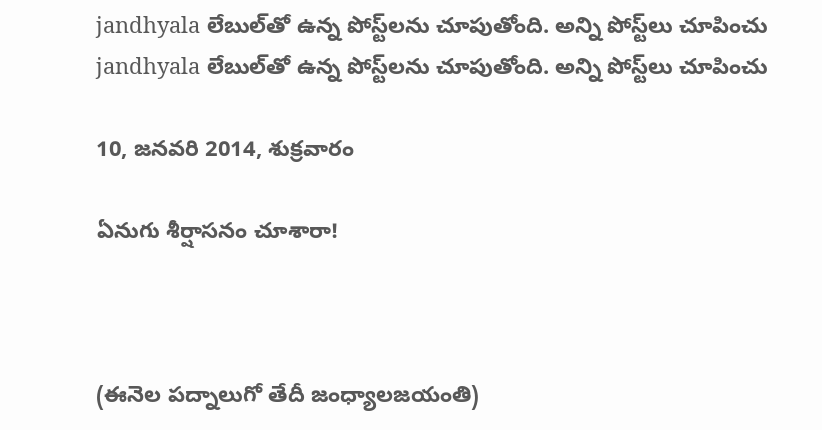jandhyala లేబుల్‌తో ఉన్న పోస్ట్‌లను చూపుతోంది. అన్ని పోస్ట్‌లు చూపించు
jandhyala లేబుల్‌తో ఉన్న పోస్ట్‌లను చూపుతోంది. అన్ని పోస్ట్‌లు చూపించు

10, జనవరి 2014, శుక్రవారం

ఏనుగు శీర్షాసనం చూశారా!



(ఈనెల పద్నాలుగో తేదీ జంధ్యాలజయంతి)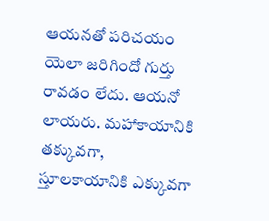ఆయనతో పరిచయం యెలా జరిగిందో గుర్తు రావడం లేదు. ఆయనో లాయరు. మహాకాయానికి తక్కువగా, స్తూలకాయానికి ఎక్కువగా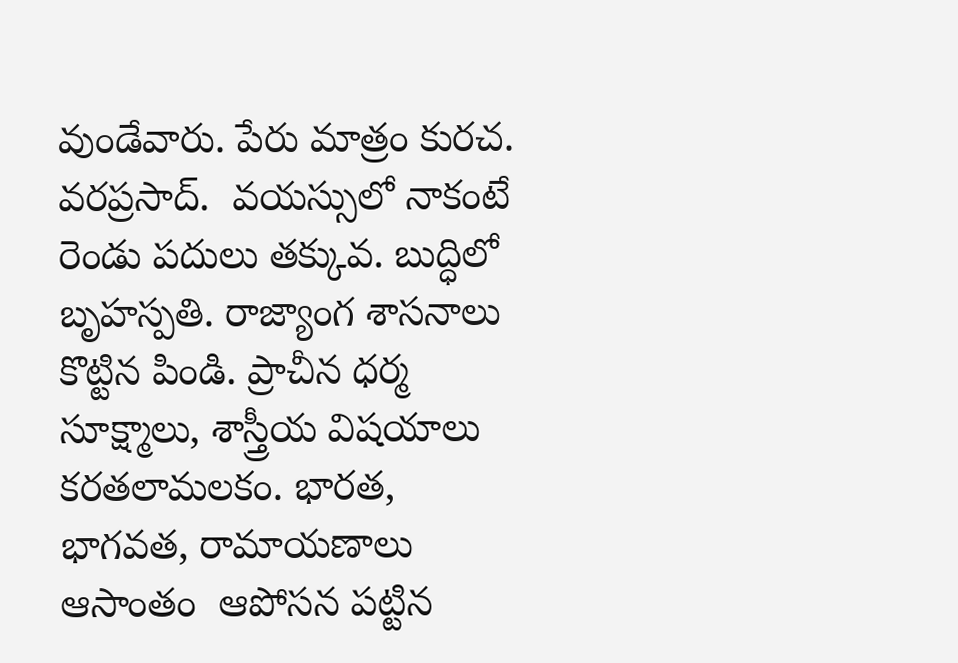వుండేవారు. పేరు మాత్రం కురచ. వరప్రసాద్.  వయస్సులో నాకంటే రెండు పదులు తక్కువ. బుద్ధిలో బృహస్పతి. రాజ్యాంగ శాసనాలు కొట్టిన పిండి. ప్రాచీన ధర్మ సూక్ష్మాలు, శాస్త్రీయ విషయాలు కరతలామలకం. భారత, భాగవత, రామాయణాలు ఆసాంతం  ఆపోసన పట్టిన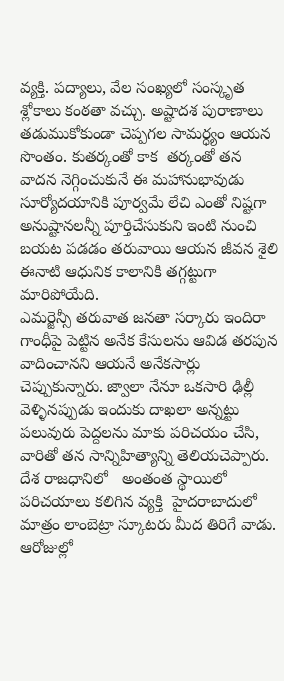వ్యక్తి. పద్యాలు, వేల సంఖ్యలో సంస్కృత  శ్లోకాలు కంఠతా వచ్చు. అష్టాదశ పురాణాలు తడుముకోకుండా చెప్పగల సామర్ధ్యం ఆయన సొంతం. కుతర్కంతో కాక  తర్కంతో తన వాదన నెగ్గించుకునే ఈ మహానుభావుడు సూర్యోదయానికి పూర్వమే లేచి ఎంతో నిష్టగా అనుష్టానలన్నీ పూర్తిచేసుకుని ఇంటి నుంచి బయట పడడం తరువాయి ఆయన జీవన శైలి ఈనాటి ఆధునిక కాలానికి తగ్గట్టుగా మారిపోయేది.
ఎమర్జెన్సీ తరువాత జనతా సర్కారు ఇందిరా గాంధీపై పెట్టిన అనేక కేసులను ఆవిడ తరపున వాదించానని ఆయనే అనేకసార్లు చెప్పుకున్నారు. జ్వాలా నేనూ ఒకసారి ఢిల్లీ వెళ్ళినప్పుడు ఇందుకు దాఖలా అన్నట్టు పలువురు పెద్దలను మాకు పరిచయం చేసి, వారితో తన సాన్నిహిత్యాన్ని తెలియచెప్పారు. దేశ రాజధానిలో   అంతంత స్థాయిలో పరిచయాలు కలిగిన వ్యక్తి  హైదరాబాదులో మాత్రం లాంబెట్రా స్కూటరు మీద తిరిగే వాడు. ఆరోజుల్లో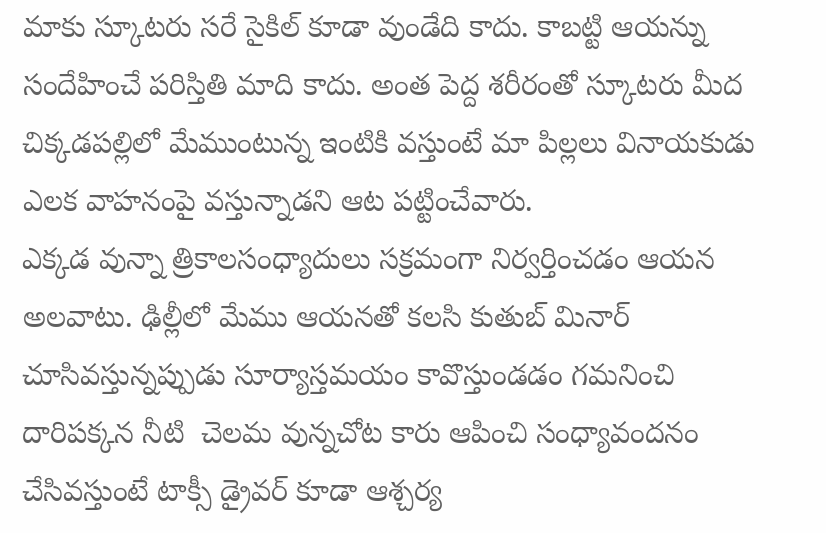మాకు స్కూటరు సరే సైకిల్ కూడా వుండేది కాదు. కాబట్టి ఆయన్ను సందేహించే పరిస్తితి మాది కాదు. అంత పెద్ద శరీరంతో స్కూటరు మీద చిక్కడపల్లిలో మేముంటున్న ఇంటికి వస్తుంటే మా పిల్లలు వినాయకుడు ఎలక వాహనంపై వస్తున్నాడని ఆట పట్టించేవారు.
ఎక్కడ వున్నా త్రికాలసంధ్యాదులు సక్రమంగా నిర్వర్తించడం ఆయన అలవాటు. ఢిల్లీలో మేము ఆయనతో కలసి కుతుబ్ మినార్ చూసివస్తున్నప్పుడు సూర్యాస్తమయం కావొస్తుండడం గమనించి దారిపక్కన నీటి  చెలమ వున్నచోట కారు ఆపించి సంధ్యావందనం చేసివస్తుంటే టాక్సీ డ్రైవర్ కూడా ఆశ్చర్య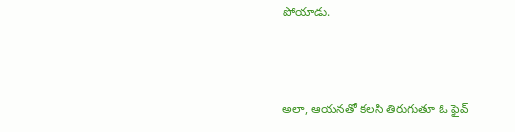పోయాడు.



అలా, ఆయనతో కలసి తిరుగుతూ ఓ ఫైవ్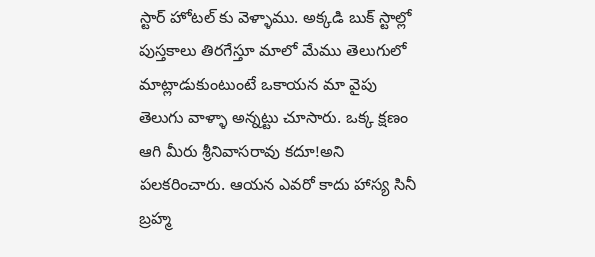స్టార్ హోటల్ కు వెళ్ళాము. అక్కడి బుక్ స్టాల్లో పుస్తకాలు తిరగేస్తూ మాలో మేము తెలుగులో మాట్లాడుకుంటుంటే ఒకాయన మా వైపు తెలుగు వాళ్ళా అన్నట్టు చూసారు. ఒక్క క్షణం ఆగి మీరు శ్రీనివాసరావు కదూ!అని పలకరించారు. ఆయన ఎవరో కాదు హాస్య సినీ బ్రహ్మ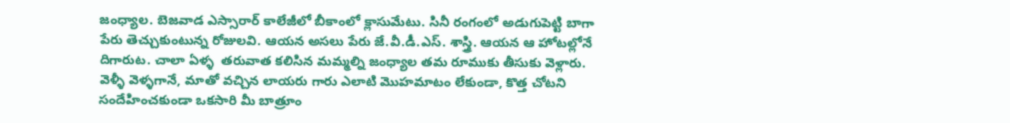జంధ్యాల. బెజవాడ ఎస్సారార్ కాలేజీలో బీకాంలో క్లాసుమేటు. సినీ రంగంలో అడుగుపెట్టి బాగా పేరు తెచ్చుకుంటున్న రోజులవి. ఆయన అసలు పేరు జే.వీ.డీ.ఎస్. శాస్త్రి. ఆయన ఆ హోటల్లోనే దిగారుట. చాలా ఏళ్ళ  తరువాత కలిసిన మమ్మల్ని జంధ్యాల తమ రూముకు తీసుకు వెళ్లారు. వెళ్ళీ వెళ్ళగానే, మాతో వచ్చిన లాయరు గారు ఎలాటి మొహమాటం లేకుండా, కొత్త చోటని సందేహించకుండా ఒకసారి మీ బాత్రూం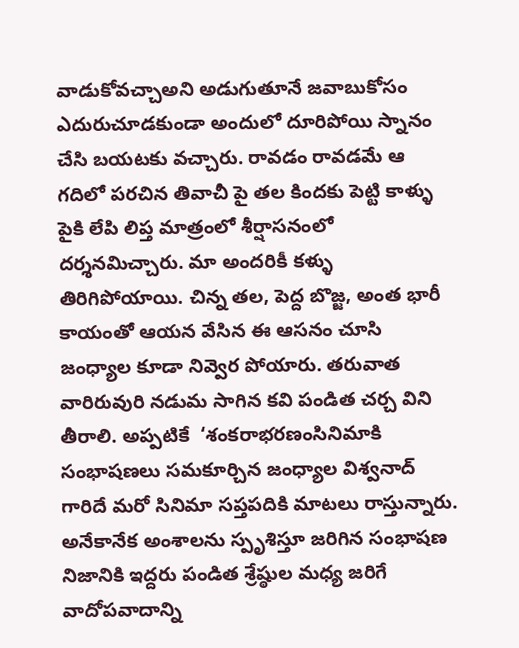వాడుకోవచ్చాఅని అడుగుతూనే జవాబుకోసం ఎదురుచూడకుండా అందులో దూరిపోయి స్నానం చేసి బయటకు వచ్చారు. రావడం రావడమే ఆ గదిలో పరచిన తివాచీ పై తల కిందకు పెట్టి కాళ్ళు పైకి లేపి లిప్త మాత్రంలో శీర్షాసనంలో దర్శనమిచ్చారు. మా అందరికీ కళ్ళు తిరిగిపోయాయి. చిన్న తల, పెద్ద బొజ్జ, అంత భారీ కాయంతో ఆయన వేసిన ఈ ఆసనం చూసి జంధ్యాల కూడా నివ్వెర పోయారు. తరువాత వారిరువురి నడుమ సాగిన కవి పండిత చర్చ విని తీరాలి. అప్పటికే  ‘శంకరాభరణంసినిమాకి సంభాషణలు సమకూర్చిన జంధ్యాల విశ్వనాద్ గారిదే మరో సినిమా సప్తపదికి మాటలు రాస్తున్నారు. అనేకానేక అంశాలను స్పృశిస్తూ జరిగిన సంభాషణ నిజానికి ఇద్దరు పండిత శ్రేష్ఠుల మధ్య జరిగే వాదోపవాదాన్ని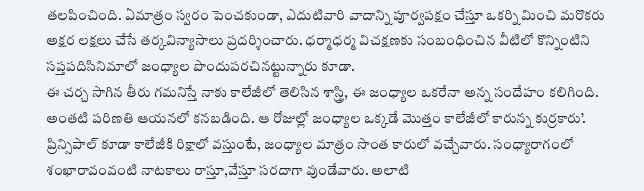తలపించింది. ఏమాత్రం స్వరం పెంచకుండా, ఎదుటివారి వాదాన్ని పూర్వపక్షం చేస్తూ ఒకర్ని మించి మరొకరు అక్షర లక్షలు చేసే తర్కవిన్యాసాలు ప్రదర్శించారు. ధర్మాధర్మ విచక్షణకు సంబంధించిన వీటిలో కొన్నింటిని సప్తపదిసినిమాలో జంధ్యాల పొందుపరచినట్టున్నారు కూడా.
ఈ చర్చ సాగిన తీరు గమనిస్తే నాకు కాలేజీలో తెలిసిన శాస్త్రి, ఈ జంధ్యాల ఒకరేనా అన్న సందేహం కలిగింది. అంతటి పరిణతి ఆయనలో కనబడింది. ఆ రోజుల్లో జంధ్యాల ఒక్కడే మొత్తం కాలేజీలో కారున్న కుర్రకారు’. ప్రిన్సిపాల్ కూడా కాలేజీకి రిక్షాలో వస్తుంటే, జంధ్యాల మాత్రం సొంత కారులో వచ్చేవారు. సంధ్యారాగంలో శంఖారావంవంటి నాటకాలు రాస్తూ,వేస్తూ సరదాగా వుండేవారు. అలాటి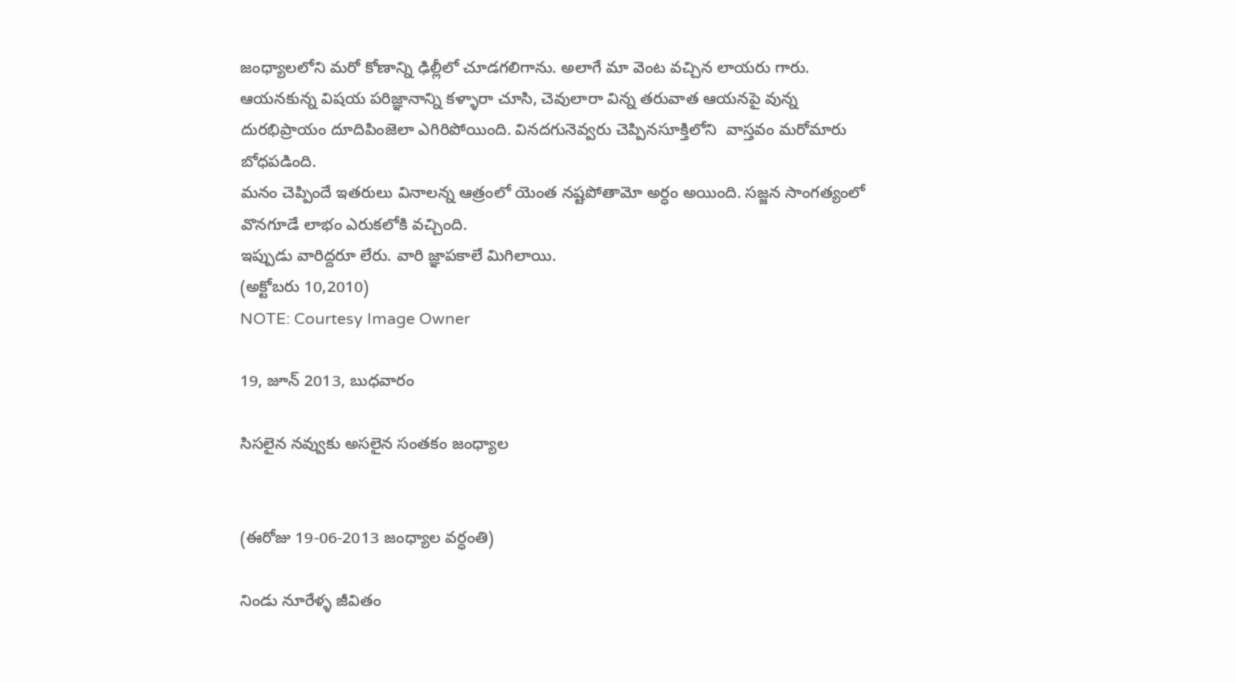జంధ్యాలలోని మరో కోణాన్ని ఢిల్లీలో చూడగలిగాను. అలాగే మా వెంట వచ్చిన లాయరు గారు. ఆయనకున్న విషయ పరిజ్ఞానాన్ని కళ్ళారా చూసి, చెవులారా విన్న తరువాత ఆయనపై వున్న దురభిప్రాయం దూదిపింజెలా ఎగిరిపోయింది. వినదగునెవ్వరు చెప్పినసూక్తిలోని  వాస్తవం మరోమారు  బోధపడింది.
మనం చెప్పిందే ఇతరులు వినాలన్న ఆత్రంలో యెంత నష్టపోతామో అర్ధం అయింది. సజ్జన సాంగత్యంలో వొనగూడే లాభం ఎరుకలోకి వచ్చింది.
ఇప్పుడు వారిద్దరూ లేరు. వారి జ్ఞాపకాలే మిగిలాయి.
(అక్టోబరు 10,2010)
NOTE: Courtesy Image Owner

19, జూన్ 2013, బుధవారం

సిసలైన నవ్వుకు అసలైన సంతకం జంధ్యాల


(ఈరోజు 19-06-2013 జంధ్యాల వర్ధంతి)

నిండు నూరేళ్ళ జీవితం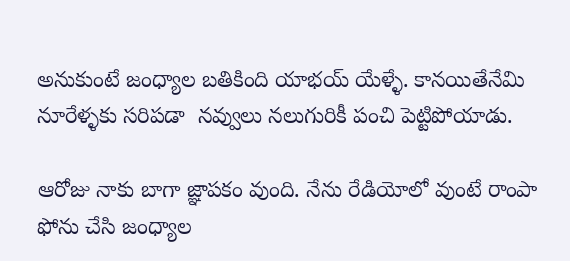అనుకుంటే జంధ్యాల బతికింది యాభయ్ యేళ్ళే. కానయితేనేమి నూరేళ్ళకు సరిపడా  నవ్వులు నలుగురికీ పంచి పెట్టిపోయాడు.

ఆరోజు నాకు బాగా జ్ఞాపకం వుంది. నేను రేడియోలో వుంటే రాంపా ఫోను చేసి జంధ్యాల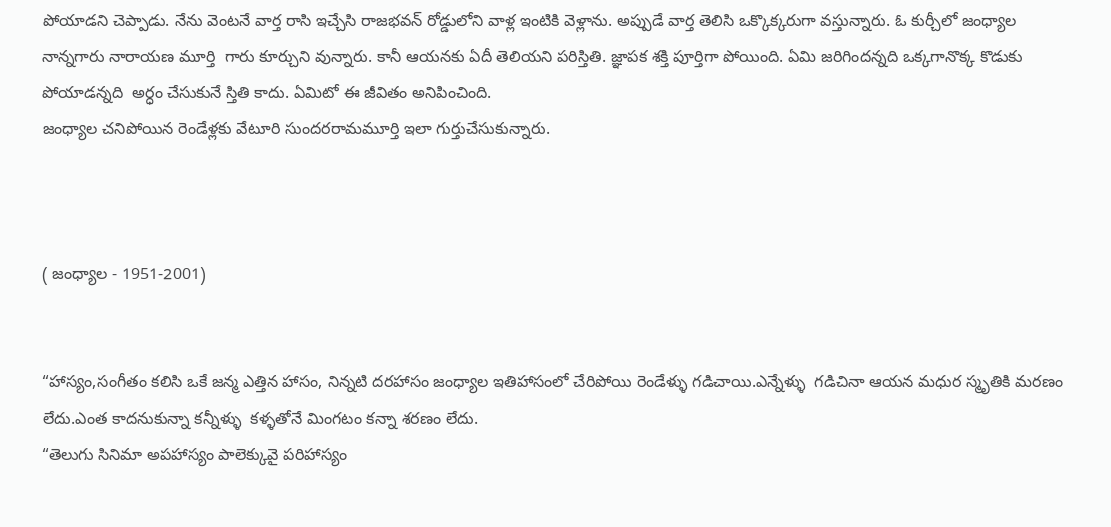పోయాడని చెప్పాడు. నేను వెంటనే వార్త రాసి ఇచ్చేసి రాజభవన్ రోడ్డులోని వాళ్ల ఇంటికి వెళ్లాను. అప్పుడే వార్త తెలిసి ఒక్కొక్కరుగా వస్తున్నారు. ఓ కుర్చీలో జంధ్యాల నాన్నగారు నారాయణ మూర్తి  గారు కూర్చుని వున్నారు. కానీ ఆయనకు ఏదీ తెలియని పరిస్తితి. జ్ఞాపక శక్తి పూర్తిగా పోయింది. ఏమి జరిగిందన్నది ఒక్కగానొక్క కొడుకు పోయాడన్నది  అర్ధం చేసుకునే స్తితి కాదు. ఏమిటో ఈ జీవితం అనిపించింది.
జంధ్యాల చనిపోయిన రెండేళ్లకు వేటూరి సుందరరామమూర్తి ఇలా గుర్తుచేసుకున్నారు.



( జంధ్యాల - 1951-2001)


“హాస్యం,సంగీతం కలిసి ఒకే జన్మ ఎత్తిన హాసం, నిన్నటి దరహాసం జంధ్యాల ఇతిహాసంలో చేరిపోయి రెండేళ్ళు గడిచాయి.ఎన్నేళ్ళు  గడిచినా ఆయన మధుర స్మృతికి మరణం లేదు.ఎంత కాదనుకున్నా కన్నీళ్ళు  కళ్ళతోనే మింగటం కన్నా శరణం లేదు.
“తెలుగు సినిమా అపహాస్యం పాలెక్కువై పరిహాస్యం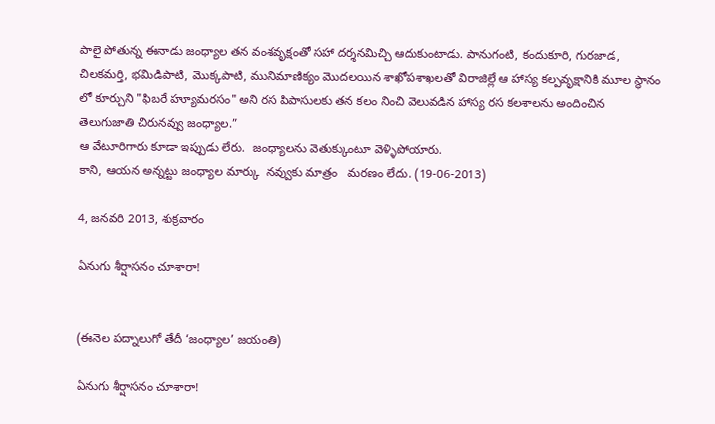పాలై పోతున్న ఈనాడు జంధ్యాల తన వంశవృక్షంతో సహా దర్శనమిచ్చి ఆదుకుంటాడు. పానుగంటి, కందుకూరి, గురజాడ, చిలకమర్తి, భమిడిపాటి, మొక్కపాటి, మునిమాణిక్యం మొదలయిన శాఖోపశాఖలతో విరాజిల్లే ఆ హాస్య కల్పవృక్షానికి మూల స్థానం లో కూర్చుని "ఫిబరే హ్యూమరసం" అని రస పిపాసులకు తన కలం నించి వెలువడిన హాస్య రస కలశాలను అందించిన తెలుగుజాతి చిరునవ్వు జంధ్యాల.”
ఆ వేటూరిగారు కూడా ఇప్పుడు లేరు.  జంధ్యాలను వెతుక్కుంటూ వెళ్ళిపోయారు.
కాని, ఆయన అన్నట్టు జంధ్యాల మార్కు  నవ్వుకు మాత్రం   మరణం లేదు. (19-06-2013)

4, జనవరి 2013, శుక్రవారం

ఏనుగు శీర్షాసనం చూశారా!


(ఈనెల పద్నాలుగో తేదీ ‘జంధ్యాల’ జయంతి)

ఏనుగు శీర్షాసనం చూశారా!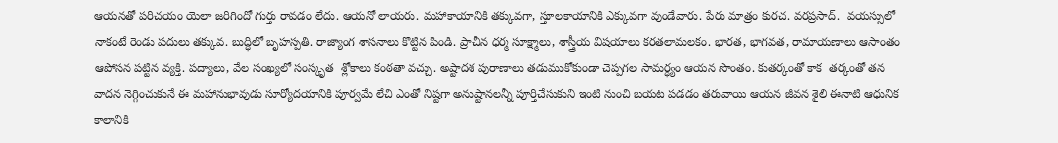ఆయనతో పరిచయం యెలా జరిగిందో గుర్తు రావడం లేదు. ఆయనో లాయరు. మహాకాయానికి తక్కువగా, స్తూలకాయానికి ఎక్కువగా వుండేవారు. పేరు మాత్రం కురచ. వరప్రసాద్.  వయస్సులో నాకంటే రెండు పదులు తక్కువ. బుద్ధిలో బృహస్పతి. రాజ్యాంగ శాసనాలు కొట్టిన పిండి. ప్రాచీన ధర్మ సూక్ష్మాలు, శాస్త్రీయ విషయాలు కరతలామలకం. భారత, భాగవత, రామాయణాలు ఆసాంతం  ఆపోసన పట్టిన వ్యక్తి. పద్యాలు, వేల సంఖ్యలో సంస్కృత  శ్లోకాలు కంఠతా వచ్చు. అష్టాదశ పురాణాలు తడుముకోకుండా చెప్పగల సామర్ధ్యం ఆయన సొంతం. కుతర్కంతో కాక  తర్కంతో తన వాదన నెగ్గించుకునే ఈ మహానుభావుడు సూర్యోదయానికి పూర్వమే లేచి ఎంతో నిష్టగా అనుష్టానలన్నీ పూర్తిచేసుకుని ఇంటి నుంచి బయట పడడం తరువాయి ఆయన జీవన శైలి ఈనాటి ఆధునిక కాలానికి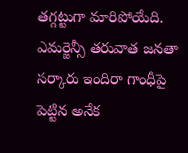తగ్గట్టుగా మారిపోయేది.
ఎమర్జెన్సీ తరువాత జనతా సర్కారు ఇందిరా గాంధీపై పెట్టిన అనేక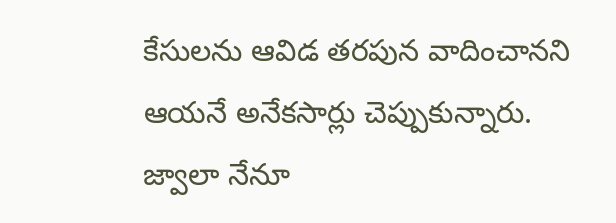కేసులను ఆవిడ తరపున వాదించానని ఆయనే అనేకసార్లు చెప్పుకున్నారు. జ్వాలా నేనూ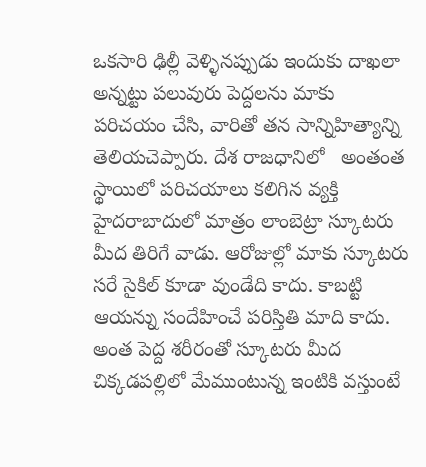ఒకసారి ఢిల్లీ వెళ్ళినప్పుడు ఇందుకు దాఖలా అన్నట్టు పలువురు పెద్దలను మాకు పరిచయం చేసి, వారితో తన సాన్నిహిత్యాన్ని తెలియచెప్పారు. దేశ రాజధానిలో   అంతంత స్థాయిలో పరిచయాలు కలిగిన వ్యక్తి  హైదరాబాదులో మాత్రం లాంబెట్రా స్కూటరు మీద తిరిగే వాడు. ఆరోజుల్లో మాకు స్కూటరు సరే సైకిల్ కూడా వుండేది కాదు. కాబట్టి ఆయన్ను సందేహించే పరిస్తితి మాది కాదు. అంత పెద్ద శరీరంతో స్కూటరు మీద చిక్కడపల్లిలో మేముంటున్న ఇంటికి వస్తుంటే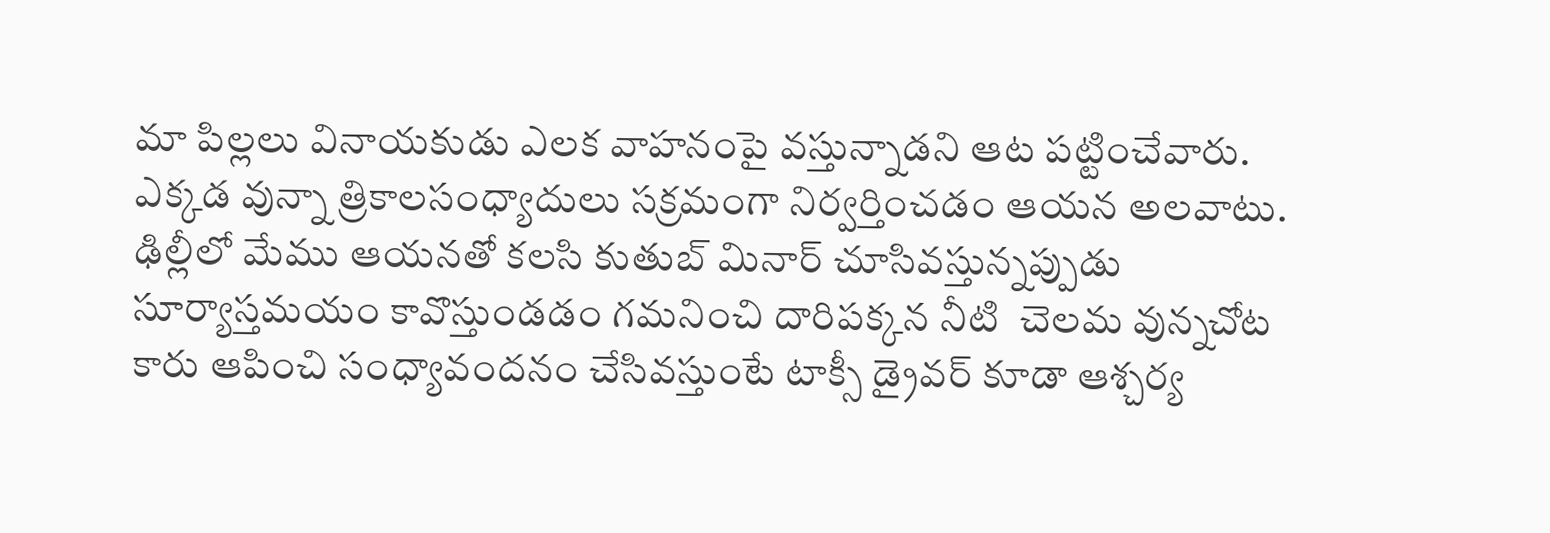మా పిల్లలు వినాయకుడు ఎలక వాహనంపై వస్తున్నాడని ఆట పట్టించేవారు.
ఎక్కడ వున్నా త్రికాలసంధ్యాదులు సక్రమంగా నిర్వర్తించడం ఆయన అలవాటు. ఢిల్లీలో మేము ఆయనతో కలసి కుతుబ్ మినార్ చూసివస్తున్నప్పుడు సూర్యాస్తమయం కావొస్తుండడం గమనించి దారిపక్కన నీటి  చెలమ వున్నచోట కారు ఆపించి సంధ్యావందనం చేసివస్తుంటే టాక్సీ డ్రైవర్ కూడా ఆశ్చర్య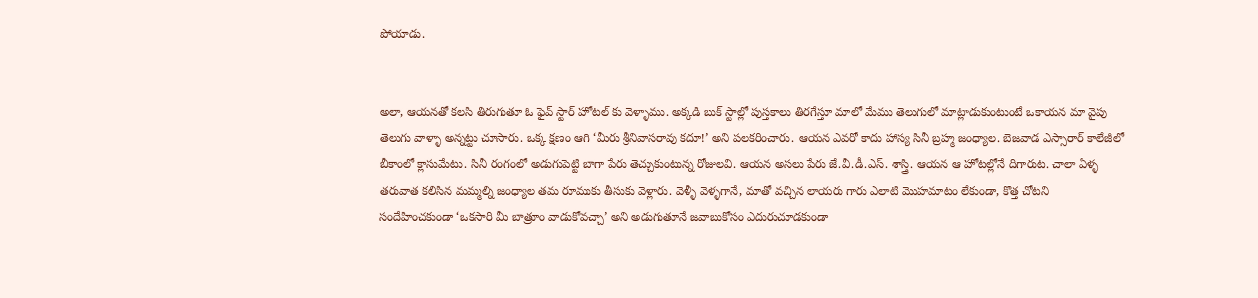పోయాడు.


అలా, ఆయనతో కలసి తిరుగుతూ ఓ ఫైవ్ స్టార్ హోటల్ కు వెళ్ళాము. అక్కడి బుక్ స్టాల్లో పుస్తకాలు తిరగేస్తూ మాలో మేము తెలుగులో మాట్లాడుకుంటుంటే ఒకాయన మా వైపు తెలుగు వాళ్ళా అన్నట్టు చూసారు. ఒక్క క్షణం ఆగి ‘మీరు శ్రీనివాసరావు కదూ!’ అని పలకరించారు. ఆయన ఎవరో కాదు హాస్య సినీ బ్రహ్మ జంధ్యాల. బెజవాడ ఎస్సారార్ కాలేజీలో బీకాంలో క్లాసుమేటు. సినీ రంగంలో అడుగుపెట్టి బాగా పేరు తెచ్చుకుంటున్న రోజులవి. ఆయన అసలు పేరు జే.వీ.డీ.ఎస్. శాస్త్రి. ఆయన ఆ హోటల్లోనే దిగారుట. చాలా ఏళ్ళ  తరువాత కలిసిన మమ్మల్ని జంధ్యాల తమ రూముకు తీసుకు వెళ్లారు. వెళ్ళీ వెళ్ళగానే, మాతో వచ్చిన లాయరు గారు ఎలాటి మొహమాటం లేకుండా, కొత్త చోటని సందేహించకుండా ‘ఒకసారి మీ బాత్రూం వాడుకోవచ్చా’ అని అడుగుతూనే జవాబుకోసం ఎదురుచూడకుండా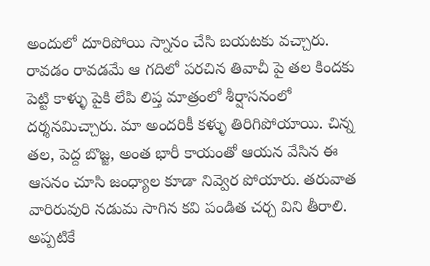అందులో దూరిపోయి స్నానం చేసి బయటకు వచ్చారు. రావడం రావడమే ఆ గదిలో పరచిన తివాచీ పై తల కిందకు పెట్టి కాళ్ళు పైకి లేపి లిప్త మాత్రంలో శీర్షాసనంలో దర్శనమిచ్చారు. మా అందరికీ కళ్ళు తిరిగిపోయాయి. చిన్న తల, పెద్ద బొజ్జ, అంత భారీ కాయంతో ఆయన వేసిన ఈ ఆసనం చూసి జంధ్యాల కూడా నివ్వెర పోయారు. తరువాత వారిరువురి నడుమ సాగిన కవి పండిత చర్చ విని తీరాలి. అప్పటికే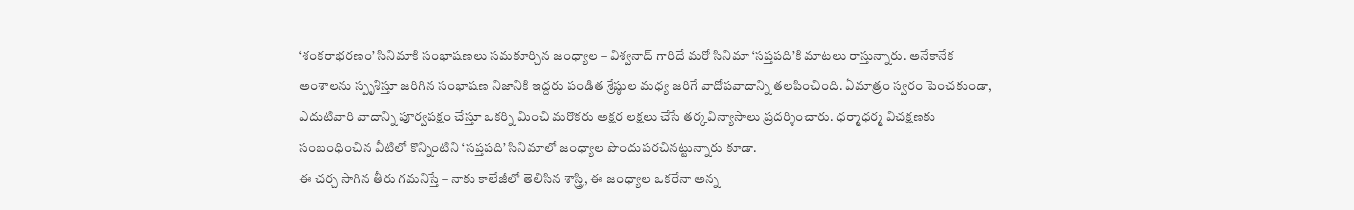‘శంకరాభరణం’ సినిమాకి సంభాషణలు సమకూర్చిన జంధ్యాల – విశ్వనాద్ గారిదే మరో సినిమా ‘సప్తపది’కి మాటలు రాస్తున్నారు. అనేకానేక అంశాలను స్పృశిస్తూ జరిగిన సంభాషణ నిజానికి ఇద్దరు పండిత శ్రేష్ఠుల మధ్య జరిగే వాదోపవాదాన్ని తలపించింది. ఏమాత్రం స్వరం పెంచకుండా, ఎదుటివారి వాదాన్ని పూర్వపక్షం చేస్తూ ఒకర్ని మించి మరొకరు అక్షర లక్షలు చేసే తర్కవిన్యాసాలు ప్రదర్శించారు. ధర్మాధర్మ విచక్షణకు సంబంధించిన వీటిలో కొన్నింటిని ‘సప్తపది’ సినిమాలో జంధ్యాల పొందుపరచినట్టున్నారు కూడా.
ఈ చర్చ సాగిన తీరు గమనిస్తే – నాకు కాలేజీలో తెలిసిన శాస్త్రి, ఈ జంధ్యాల ఒకరేనా అన్న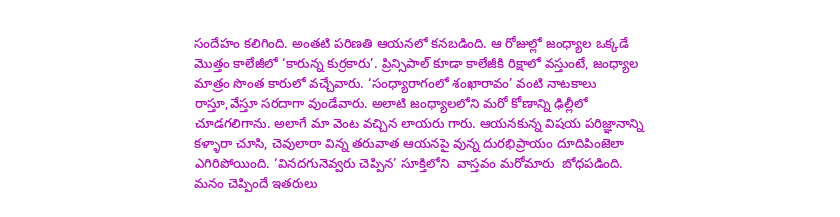సందేహం కలిగింది. అంతటి పరిణతి ఆయనలో కనబడింది. ఆ రోజుల్లో జంధ్యాల ఒక్కడే మొత్తం కాలేజీలో ‘కారున్న కుర్రకారు’. ప్రిన్సిపాల్ కూడా కాలేజీకి రిక్షాలో వస్తుంటే, జంధ్యాల మాత్రం సొంత కారులో వచ్చేవారు. ‘సంధ్యారాగంలో శంఖారావం’ వంటి నాటకాలు రాస్తూ,వేస్తూ సరదాగా వుండేవారు. అలాటి జంధ్యాలలోని మరో కోణాన్ని ఢిల్లీలో చూడగలిగాను. అలాగే మా వెంట వచ్చిన లాయరు గారు. ఆయనకున్న విషయ పరిజ్ఞానాన్ని కళ్ళారా చూసి, చెవులారా విన్న తరువాత ఆయనపై వున్న దురభిప్రాయం దూదిపింజెలా ఎగిరిపోయింది. ‘వినదగునెవ్వరు చెప్పిన’ సూక్తిలోని  వాస్తవం మరోమారు  బోధపడింది.
మనం చెప్పిందే ఇతరులు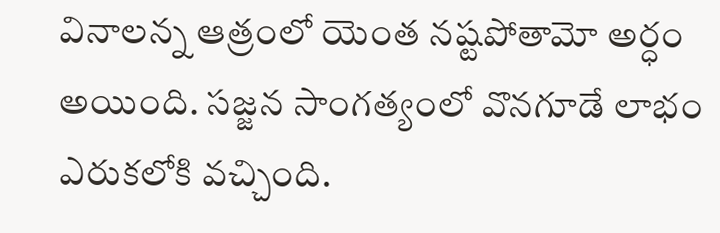వినాలన్న ఆత్రంలో యెంత నష్టపోతామో అర్ధం అయింది. సజ్జన సాంగత్యంలో వొనగూడే లాభం ఎరుకలోకి వచ్చింది.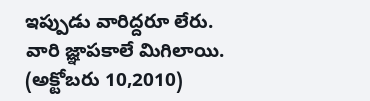ఇప్పుడు వారిద్దరూ లేరు. వారి జ్ఞాపకాలే మిగిలాయి.
(అక్టోబరు 10,2010)